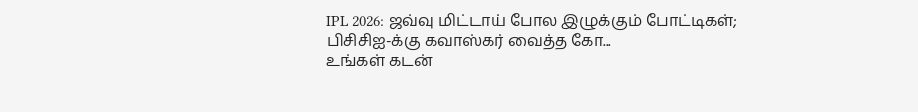IPL 2026: ஜவ்வு மிட்டாய் போல இழுக்கும் போட்டிகள்; பிசிசிஐ-க்கு கவாஸ்கர் வைத்த கோ...
உங்கள் கடன்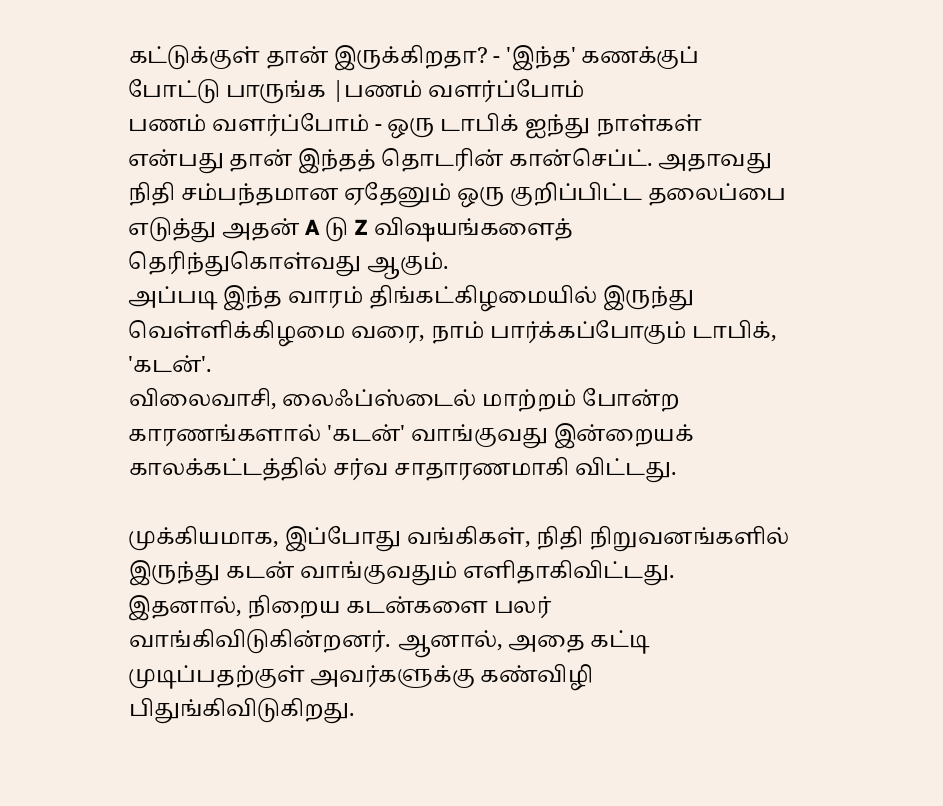கட்டுக்குள் தான் இருக்கிறதா? - 'இந்த' கணக்குப் போட்டு பாருங்க |பணம் வளர்ப்போம்
பணம் வளர்ப்போம் - ஒரு டாபிக் ஐந்து நாள்கள் என்பது தான் இந்தத் தொடரின் கான்செப்ட். அதாவது நிதி சம்பந்தமான ஏதேனும் ஒரு குறிப்பிட்ட தலைப்பை எடுத்து அதன் A டு Z விஷயங்களைத் தெரிந்துகொள்வது ஆகும்.
அப்படி இந்த வாரம் திங்கட்கிழமையில் இருந்து வெள்ளிக்கிழமை வரை, நாம் பார்க்கப்போகும் டாபிக், 'கடன்'.
விலைவாசி, லைஃப்ஸ்டைல் மாற்றம் போன்ற காரணங்களால் 'கடன்' வாங்குவது இன்றையக் காலக்கட்டத்தில் சர்வ சாதாரணமாகி விட்டது.

முக்கியமாக, இப்போது வங்கிகள், நிதி நிறுவனங்களில் இருந்து கடன் வாங்குவதும் எளிதாகிவிட்டது.
இதனால், நிறைய கடன்களை பலர் வாங்கிவிடுகின்றனர். ஆனால், அதை கட்டி முடிப்பதற்குள் அவர்களுக்கு கண்விழி பிதுங்கிவிடுகிறது.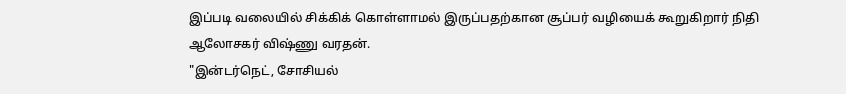இப்படி வலையில் சிக்கிக் கொள்ளாமல் இருப்பதற்கான சூப்பர் வழியைக் கூறுகிறார் நிதி ஆலோசகர் விஷ்ணு வரதன்.
"இன்டர்நெட், சோசியல்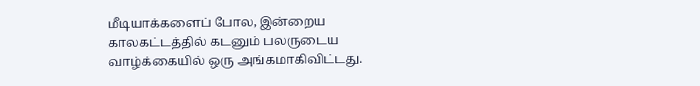மீடியாக்களைப் போல, இன்றைய காலகட்டத்தில் கடனும் பலருடைய வாழ்க்கையில் ஒரு அங்கமாகிவிட்டது.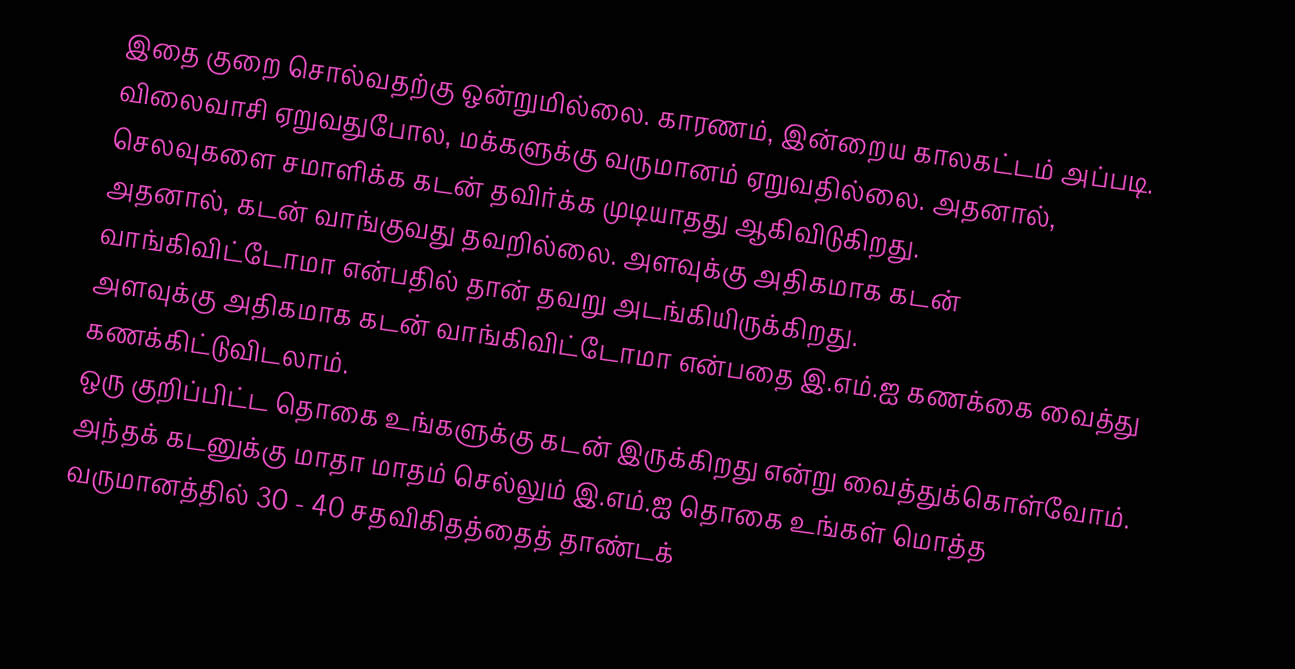இதை குறை சொல்வதற்கு ஒன்றுமில்லை. காரணம், இன்றைய காலகட்டம் அப்படி.
விலைவாசி ஏறுவதுபோல, மக்களுக்கு வருமானம் ஏறுவதில்லை. அதனால், செலவுகளை சமாளிக்க கடன் தவிர்க்க முடியாதது ஆகிவிடுகிறது.
அதனால், கடன் வாங்குவது தவறில்லை. அளவுக்கு அதிகமாக கடன் வாங்கிவிட்டோமா என்பதில் தான் தவறு அடங்கியிருக்கிறது.
அளவுக்கு அதிகமாக கடன் வாங்கிவிட்டோமா என்பதை இ.எம்.ஐ கணக்கை வைத்து கணக்கிட்டுவிடலாம்.
ஒரு குறிப்பிட்ட தொகை உங்களுக்கு கடன் இருக்கிறது என்று வைத்துக்கொள்வோம். அந்தக் கடனுக்கு மாதா மாதம் செல்லும் இ.எம்.ஐ தொகை உங்கள் மொத்த வருமானத்தில் 30 - 40 சதவிகிதத்தைத் தாண்டக்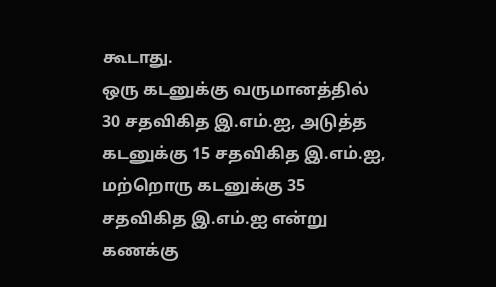கூடாது.
ஒரு கடனுக்கு வருமானத்தில் 30 சதவிகித இ.எம்.ஐ, அடுத்த கடனுக்கு 15 சதவிகித இ.எம்.ஐ, மற்றொரு கடனுக்கு 35 சதவிகித இ.எம்.ஐ என்று கணக்கு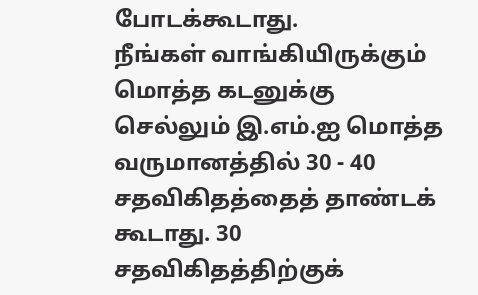போடக்கூடாது.
நீங்கள் வாங்கியிருக்கும் மொத்த கடனுக்கு செல்லும் இ.எம்.ஐ மொத்த வருமானத்தில் 30 - 40 சதவிகிதத்தைத் தாண்டக் கூடாது. 30 சதவிகிதத்திற்குக்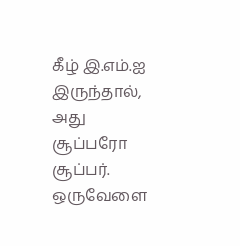கீழ் இ.எம்.ஐ இருந்தால், அது சூப்பரோ சூப்பர்.
ஒருவேளை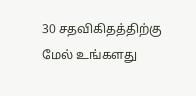30 சதவிகிதத்திற்கு மேல் உங்களது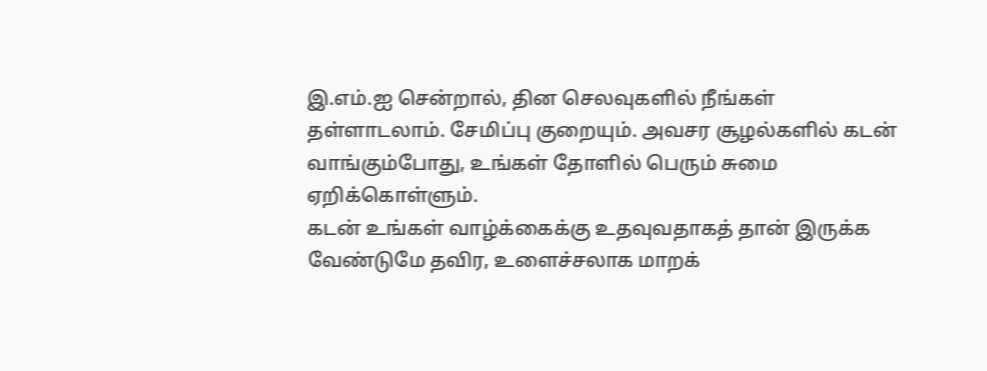இ.எம்.ஐ சென்றால், தின செலவுகளில் நீங்கள் தள்ளாடலாம். சேமிப்பு குறையும். அவசர சூழல்களில் கடன் வாங்கும்போது, உங்கள் தோளில் பெரும் சுமை ஏறிக்கொள்ளும்.
கடன் உங்கள் வாழ்க்கைக்கு உதவுவதாகத் தான் இருக்க வேண்டுமே தவிர, உளைச்சலாக மாறக்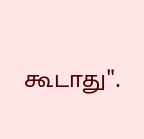கூடாது".